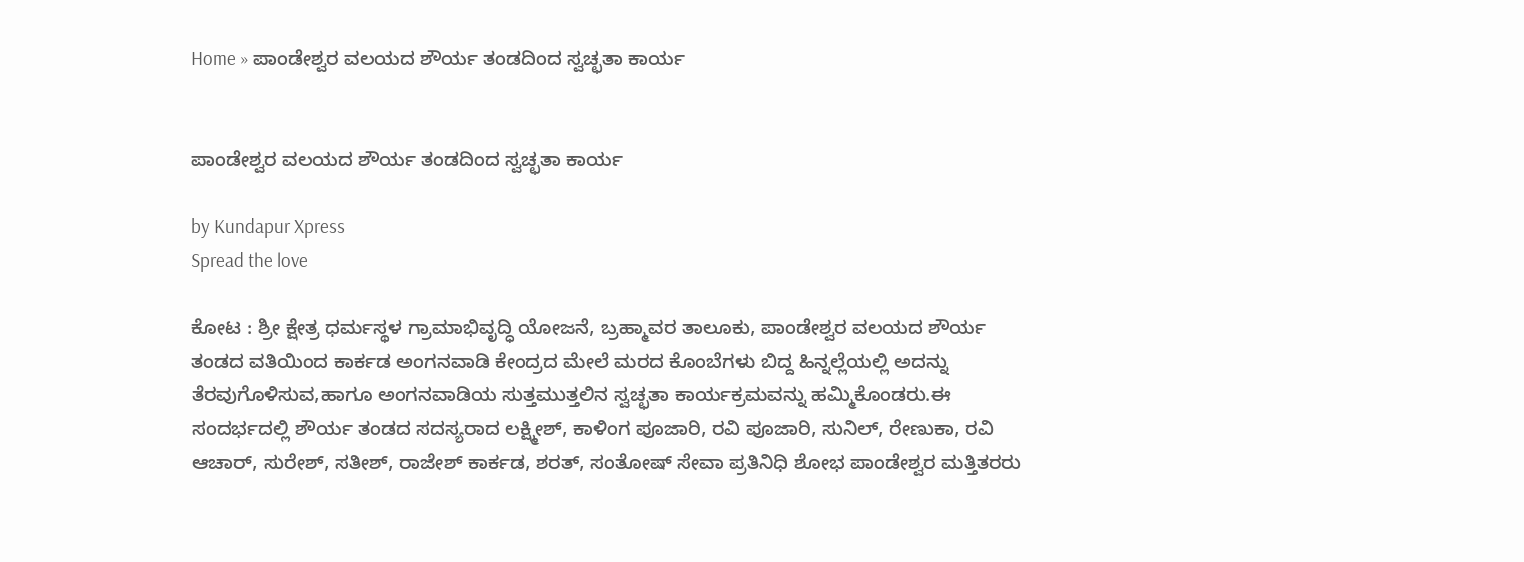Home » ಪಾಂಡೇಶ್ವರ ವಲಯದ ಶೌರ್ಯ ತಂಡದಿಂದ ಸ್ವಚ್ಛತಾ ಕಾರ್ಯ


ಪಾಂಡೇಶ್ವರ ವಲಯದ ಶೌರ್ಯ ತಂಡದಿಂದ ಸ್ವಚ್ಛತಾ ಕಾರ್ಯ

by Kundapur Xpress
Spread the love

ಕೋಟ : ಶ್ರೀ ಕ್ಷೇತ್ರ ಧರ್ಮಸ್ಥಳ ಗ್ರಾಮಾಭಿವೃದ್ಧಿ ಯೋಜನೆ, ಬ್ರಹ್ಮಾವರ ತಾಲೂಕು, ಪಾಂಡೇಶ್ವರ ವಲಯದ ಶೌರ್ಯ ತಂಡದ ವತಿಯಿಂದ ಕಾರ್ಕಡ ಅಂಗನವಾಡಿ ಕೇಂದ್ರದ ಮೇಲೆ ಮರದ ಕೊಂಬೆಗಳು ಬಿದ್ದ ಹಿನ್ನಲ್ಲೆಯಲ್ಲಿ ಅದನ್ನು ತೆರವುಗೊಳಿಸುವ,ಹಾಗೂ ಅಂಗನವಾಡಿಯ ಸುತ್ತಮುತ್ತಲಿನ ಸ್ವಚ್ಛತಾ ಕಾರ್ಯಕ್ರಮವನ್ನು ಹಮ್ಮಿಕೊಂಡರು.ಈ ಸಂದರ್ಭದಲ್ಲಿ ಶೌರ್ಯ ತಂಡದ ಸದಸ್ಯರಾದ ಲಕ್ಷ್ಮೀಶ್, ಕಾಳಿಂಗ ಪೂಜಾರಿ, ರವಿ ಪೂಜಾರಿ, ಸುನಿಲ್, ರೇಣುಕಾ, ರವಿ ಆಚಾರ್, ಸುರೇಶ್, ಸತೀಶ್, ರಾಜೇಶ್ ಕಾರ್ಕಡ, ಶರತ್, ಸಂತೋಷ್ ಸೇವಾ ಪ್ರತಿನಿಧಿ ಶೋಭ ಪಾಂಡೇಶ್ವರ ಮತ್ತಿತರರು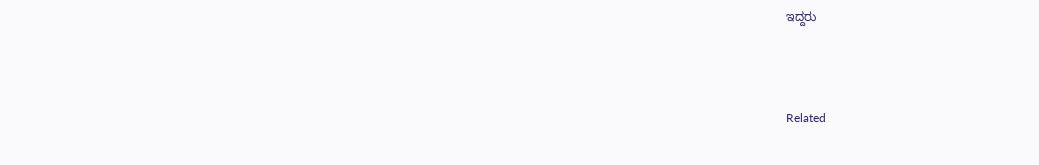ಇದ್ದರು



Related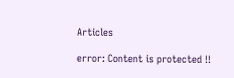Articles

error: Content is protected !!